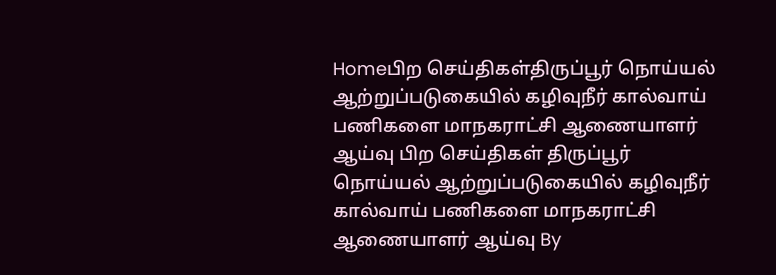Homeபிற செய்திகள்திருப்பூர் நொய்யல் ஆற்றுப்படுகையில் கழிவுநீர் கால்வாய் பணிகளை மாநகராட்சி ஆணையாளர் ஆய்வு பிற செய்திகள் திருப்பூர் நொய்யல் ஆற்றுப்படுகையில் கழிவுநீர் கால்வாய் பணிகளை மாநகராட்சி ஆணையாளர் ஆய்வு By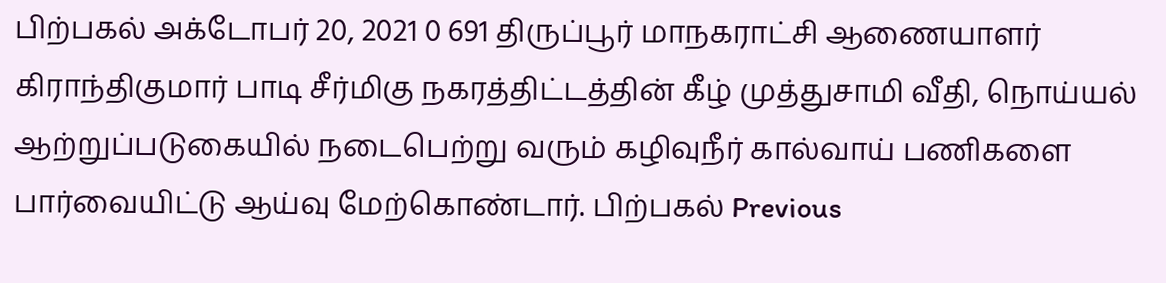பிற்பகல் அக்டோபர் 20, 2021 0 691 திருப்பூர் மாநகராட்சி ஆணையாளர் கிராந்திகுமார் பாடி சீர்மிகு நகரத்திட்டத்தின் கீழ் முத்துசாமி வீதி, நொய்யல் ஆற்றுப்படுகையில் நடைபெற்று வரும் கழிவுநீர் கால்வாய் பணிகளை பார்வையிட்டு ஆய்வு மேற்கொண்டார். பிற்பகல் Previous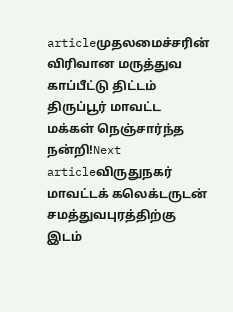articleமுதலமைச்சரின் விரிவான மருத்துவ காப்பீட்டு திட்டம் திருப்பூர் மாவட்ட மக்கள் நெஞ்சார்ந்த நன்றி!Next articleவிருதுநகர் மாவட்டக் கலெக்டருடன் சமத்துவபுரத்திற்கு இடம்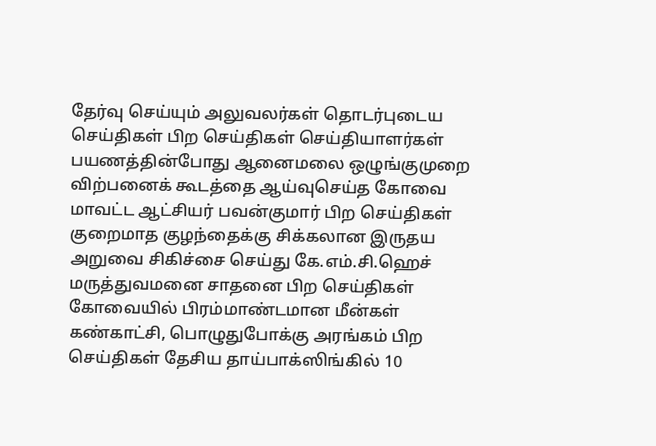தேர்வு செய்யும் அலுவலர்கள் தொடர்புடைய செய்திகள் பிற செய்திகள் செய்தியாளர்கள் பயணத்தின்போது ஆனைமலை ஒழுங்குமுறை விற்பனைக் கூடத்தை ஆய்வுசெய்த கோவை மாவட்ட ஆட்சியர் பவன்குமார் பிற செய்திகள் குறைமாத குழந்தைக்கு சிக்கலான இருதய அறுவை சிகிச்சை செய்து கே.எம்.சி.ஹெச் மருத்துவமனை சாதனை பிற செய்திகள் கோவையில் பிரம்மாண்டமான மீன்கள் கண்காட்சி, பொழுதுபோக்கு அரங்கம் பிற செய்திகள் தேசிய தாய்பாக்ஸிங்கில் 10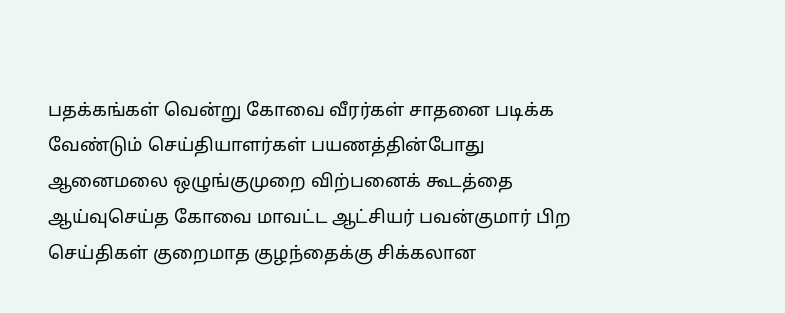பதக்கங்கள் வென்று கோவை வீரர்கள் சாதனை படிக்க வேண்டும் செய்தியாளர்கள் பயணத்தின்போது ஆனைமலை ஒழுங்குமுறை விற்பனைக் கூடத்தை ஆய்வுசெய்த கோவை மாவட்ட ஆட்சியர் பவன்குமார் பிற செய்திகள் குறைமாத குழந்தைக்கு சிக்கலான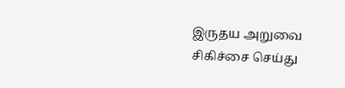இருதய அறுவை சிகிச்சை செய்து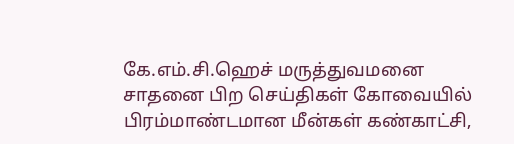கே.எம்.சி.ஹெச் மருத்துவமனை சாதனை பிற செய்திகள் கோவையில் பிரம்மாண்டமான மீன்கள் கண்காட்சி,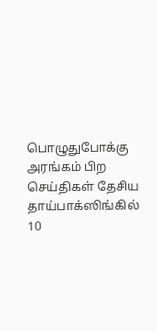பொழுதுபோக்கு அரங்கம் பிற செய்திகள் தேசிய தாய்பாக்ஸிங்கில் 10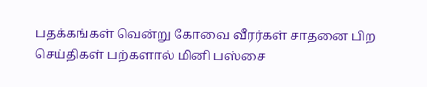பதக்கங்கள் வென்று கோவை வீரர்கள் சாதனை பிற செய்திகள் பற்களால் மினி பஸ்சை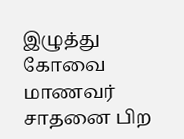இழுத்து கோவை மாணவர் சாதனை பிற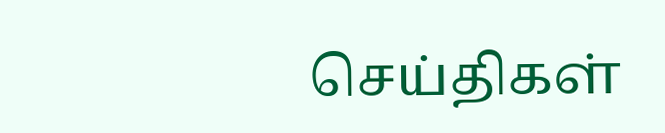செய்திகள்